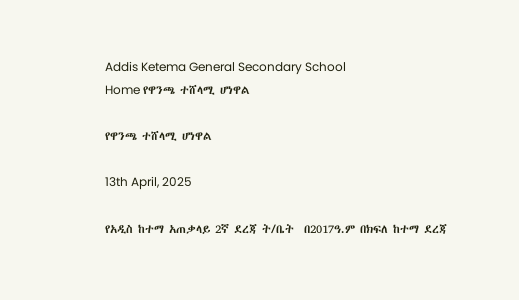Addis Ketema General Secondary School
Home የዋንጫ ተሸላሚ ሆነዋል

የዋንጫ ተሸላሚ ሆነዋል

13th April, 2025

የአዲስ ከተማ አጠቃላይ 2ኛ ደረጃ ት/ቤት  በ2017ዓ.ም በክፍለ ከተማ ደረጃ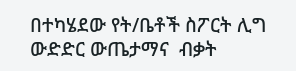በተካሄደው የት/ቤቶች ስፖርት ሊግ  ውድድር ውጤታማና  ብቃት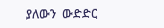ያለውን  ውድድር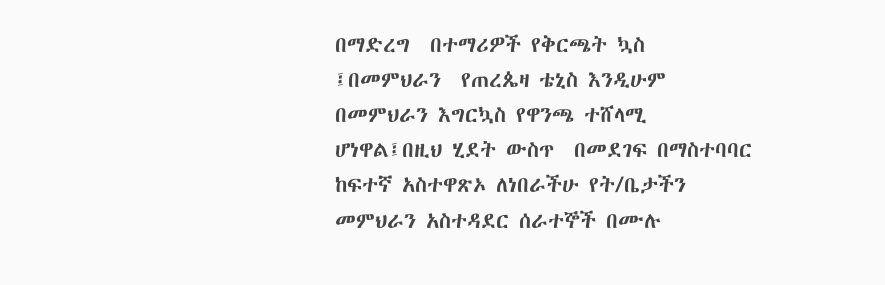በማድረግ  በተማሪዎች የቅርጫት ኳስ ፤በመምህራን  የጠረጴዛ ቴኒስ እንዲሁም በመምህራን እግርኳስ የዋንጫ ተሸላሚ ሆነዋል፤በዚህ ሂደት ውስጥ  በመደገፍ በማስተባባር ከፍተኛ አስተዋጽኦ ለነበራችሁ የት/ቤታችን መምህራን አስተዳደር ሰራተኞች በሙሉ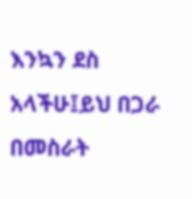እንኳን ደስ አላችሁ፤ይህ በጋራ በመስራት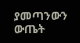ያመጣንውን ውጤት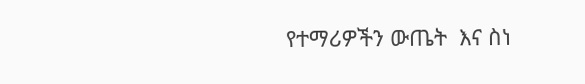የተማሪዎችን ውጤት  እና ስነ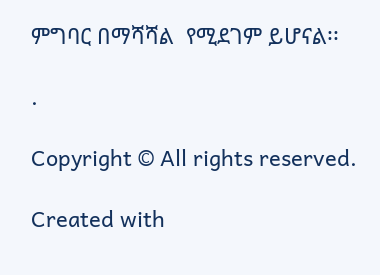ምግባር በማሻሻል  የሚደገም ይሆናል፡፡

.

Copyright © All rights reserved.

Created with